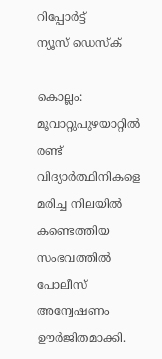റിപ്പോര്‍ട്ട്
ന്യൂസ് ഡെസ്ക്

കൊല്ലം:  മൂവാറ്റുപുഴയാറ്റില്‍ രണ്ട് വിദ്യാർത്ഥിനികളെ മരിച്ച നിലയില്‍ കണ്ടെത്തിയ സംഭവത്തില്‍ പോലീസ് അന്വേഷണം ഊർജിതമാക്കി.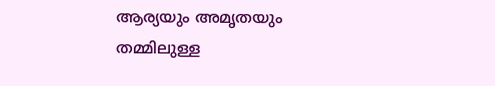ആര്യയും അമൃതയും തമ്മിലുള്ള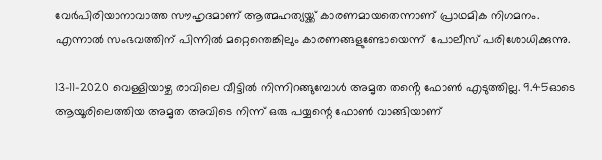വേര്‍പിരിയാനാവാത്ത സൗഹൃദമാണ് ആത്മഹത്യയ്ക്ക് കാരണമായതെന്നാണ് പ്രാഥമിക നിഗമനം. എന്നാൽ സംഭവത്തിന് പിന്നില്‍ മറ്റെന്തെങ്കിലും കാരണങ്ങളുണ്ടോയെന്ന്  പോലീസ് പരിശോധിക്കുന്നു.

13-11-2020 വെള്ളിയാഴ്ച രാവിലെ വീട്ടില്‍ നിന്നിറങ്ങുമ്പോൾ അമൃത തൻ്റെ ഫോൺ എടുത്തില്ല. 9.45ഓടെ ആയൂരിലെത്തിയ അമൃത അവിടെ നിന്ന് ഒരു പയ്യന്റെ ഫോണ്‍ വാങ്ങിയാണ്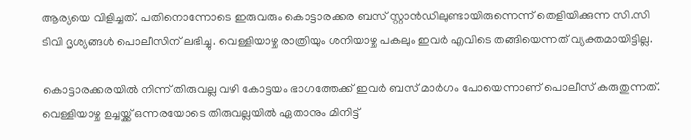ആര്യയെ വിളിച്ചത്. പതിനൊന്നോടെ ഇരുവരും കൊട്ടാരക്കര ബസ് സ്റ്റാന്‍ഡിലുണ്ടായിരുന്നെന്ന് തെളിയിക്കുന്ന സി.സി ടിവി ദൃശ്യങ്ങള്‍ പൊലീസിന് ലഭിച്ചു. വെള്ളിയാഴ്ച രാത്രിയും ശനിയാഴ്ച പകലും ഇവര്‍ എവിടെ തങ്ങിയെന്നത് വ്യക്തമായിട്ടില്ല.

കൊട്ടാരക്കരയിൽ നിന്ന് തിരുവല്ല വഴി കോട്ടയം ഭാഗത്തേക്ക് ഇവര്‍ ബസ് മാര്‍ഗം പോയെന്നാണ് പൊലീസ് കരുതുന്നത്. വെള്ളിയാഴ്ച ഉച്ചയ്ക്ക് ഒന്നരയോടെ തിരുവല്ലയില്‍ ഏതാനും മിനിട്ട്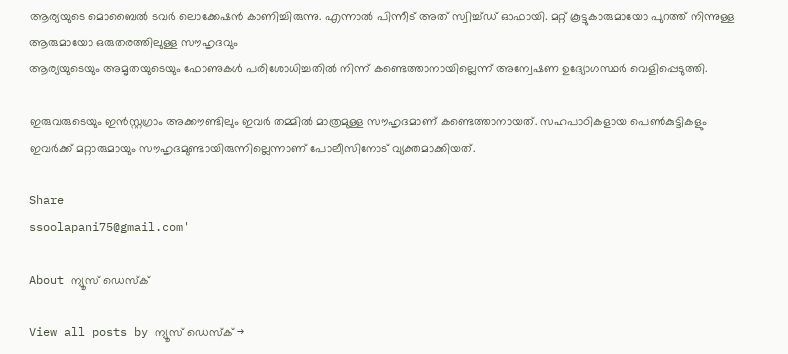ആര്യയുടെ മൊബൈല്‍ ടവര്‍ ലൊക്കേഷന്‍ കാണിച്ചിരുന്നു. എന്നാൽ പിന്നീട് അത് സ്വിച്ച്‌ഡ് ഓഫായി. മറ്റ് കൂട്ടുകാരുമായോ പുറത്ത് നിന്നുള്ള ആരുമായോ ഒരുതരത്തിലുള്ള സൗഹൃദവും
ആര്യയുടെയും അമൃതയുടെയും ഫോണുകള്‍ പരിശോധിച്ചതില്‍ നിന്ന് കണ്ടെത്താനായില്ലെന്ന് അന്വേഷണ ഉദ്യോഗസ്ഥര്‍ വെളിപ്പെടുത്തി.

ഇരുവരുടെയും ഇന്‍സ്റ്റഗ്രാം അക്കൗണ്ടിലും ഇവര്‍ തമ്മില്‍ മാത്രമുള്ള സൗഹൃദമാണ് കണ്ടെത്താനായത്. സഹപാഠികളായ പെണ്‍കുട്ടികളും
ഇവര്‍ക്ക് മറ്റാരുമായും സൗഹൃദമുണ്ടായിരുന്നില്ലെന്നാണ് പോലീസിനോട് വ്യക്തമാക്കിയത്.

Share
ssoolapani75@gmail.com'

About ന്യൂസ് ഡെസ്ക്

View all posts by ന്യൂസ് ഡെസ്ക് →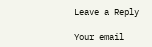Leave a Reply

Your email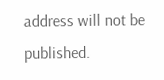address will not be published.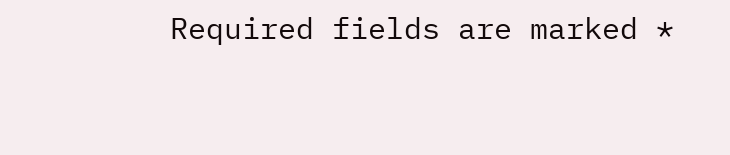Required fields are marked *